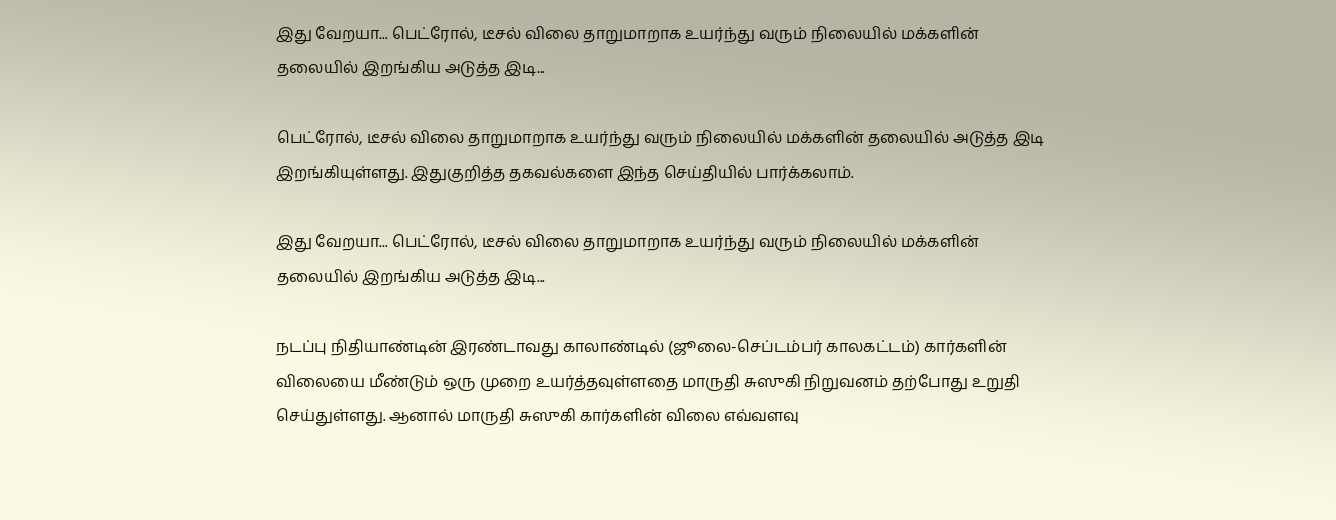இது வேறயா... பெட்ரோல், டீசல் விலை தாறுமாறாக உயர்ந்து வரும் நிலையில் மக்களின் தலையில் இறங்கிய அடுத்த இடி...

பெட்ரோல், டீசல் விலை தாறுமாறாக உயர்ந்து வரும் நிலையில் மக்களின் தலையில் அடுத்த இடி இறங்கியுள்ளது. இதுகுறித்த தகவல்களை இந்த செய்தியில் பார்க்கலாம்.

இது வேறயா... பெட்ரோல், டீசல் விலை தாறுமாறாக உயர்ந்து வரும் நிலையில் மக்களின் தலையில் இறங்கிய அடுத்த இடி...

நடப்பு நிதியாண்டின் இரண்டாவது காலாண்டில் (ஜூலை-செப்டம்பர் காலகட்டம்) கார்களின் விலையை மீண்டும் ஒரு முறை உயர்த்தவுள்ளதை மாருதி சுஸுகி நிறுவனம் தற்போது உறுதி செய்துள்ளது. ஆனால் மாருதி சுஸுகி கார்களின் விலை எவ்வளவு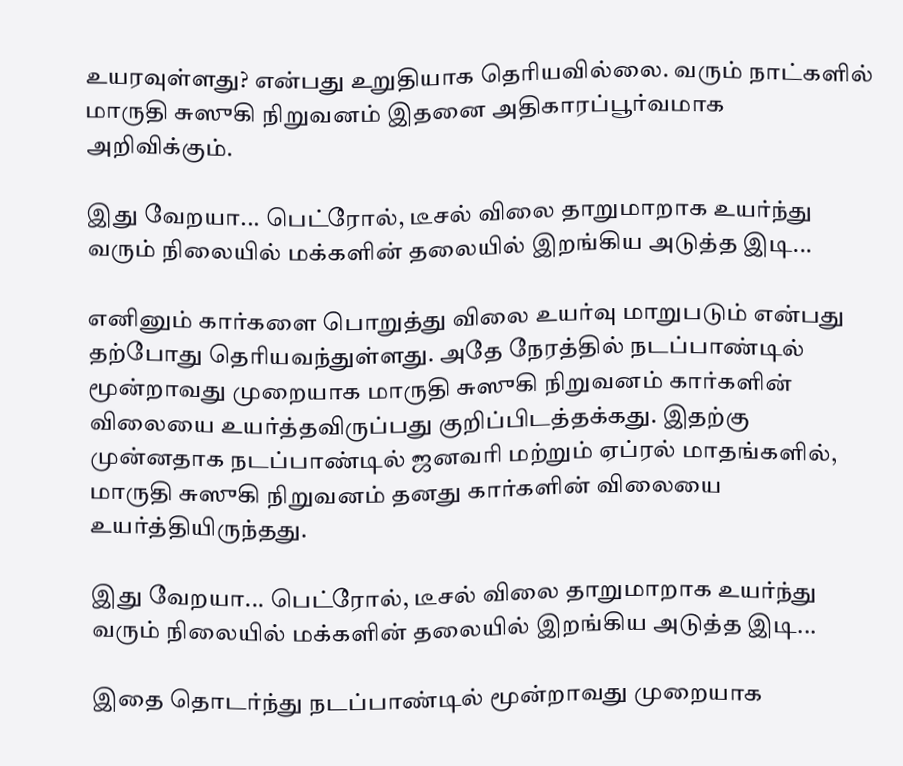உயரவுள்ளது? என்பது உறுதியாக தெரியவில்லை. வரும் நாட்களில் மாருதி சுஸுகி நிறுவனம் இதனை அதிகாரப்பூர்வமாக அறிவிக்கும்.

இது வேறயா... பெட்ரோல், டீசல் விலை தாறுமாறாக உயர்ந்து வரும் நிலையில் மக்களின் தலையில் இறங்கிய அடுத்த இடி...

எனினும் கார்களை பொறுத்து விலை உயர்வு மாறுபடும் என்பது தற்போது தெரியவந்துள்ளது. அதே நேரத்தில் நடப்பாண்டில் மூன்றாவது முறையாக மாருதி சுஸுகி நிறுவனம் கார்களின் விலையை உயர்த்தவிருப்பது குறிப்பிடத்தக்கது. இதற்கு முன்னதாக நடப்பாண்டில் ஜனவரி மற்றும் ஏப்ரல் மாதங்களில், மாருதி சுஸுகி நிறுவனம் தனது கார்களின் விலையை உயர்த்தியிருந்தது.

இது வேறயா... பெட்ரோல், டீசல் விலை தாறுமாறாக உயர்ந்து வரும் நிலையில் மக்களின் தலையில் இறங்கிய அடுத்த இடி...

இதை தொடர்ந்து நடப்பாண்டில் மூன்றாவது முறையாக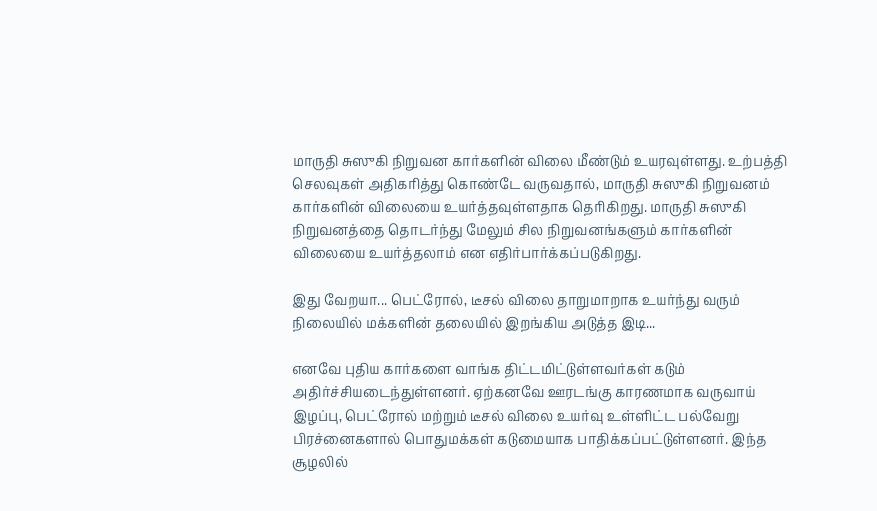மாருதி சுஸுகி நிறுவன கார்களின் விலை மீண்டும் உயரவுள்ளது. உற்பத்தி செலவுகள் அதிகரித்து கொண்டே வருவதால், மாருதி சுஸுகி நிறுவனம் கார்களின் விலையை உயர்த்தவுள்ளதாக தெரிகிறது. மாருதி சுஸுகி நிறுவனத்தை தொடர்ந்து மேலும் சில நிறுவனங்களும் கார்களின் விலையை உயர்த்தலாம் என எதிர்பார்க்கப்படுகிறது.

இது வேறயா... பெட்ரோல், டீசல் விலை தாறுமாறாக உயர்ந்து வரும் நிலையில் மக்களின் தலையில் இறங்கிய அடுத்த இடி...

எனவே புதிய கார்களை வாங்க திட்டமிட்டுள்ளவர்கள் கடும் அதிர்ச்சியடைந்துள்ளனர். ஏற்கனவே ஊரடங்கு காரணமாக வருவாய் இழப்பு, பெட்ரோல் மற்றும் டீசல் விலை உயர்வு உள்ளிட்ட பல்வேறு பிரச்னைகளால் பொதுமக்கள் கடுமையாக பாதிக்கப்பட்டுள்ளனர். இந்த சூழலில்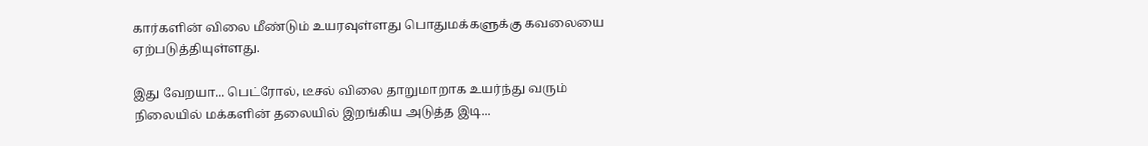கார்களின் விலை மீண்டும் உயரவுள்ளது பொதுமக்களுக்கு கவலையை ஏற்படுத்தியுள்ளது.

இது வேறயா... பெட்ரோல், டீசல் விலை தாறுமாறாக உயர்ந்து வரும் நிலையில் மக்களின் தலையில் இறங்கிய அடுத்த இடி...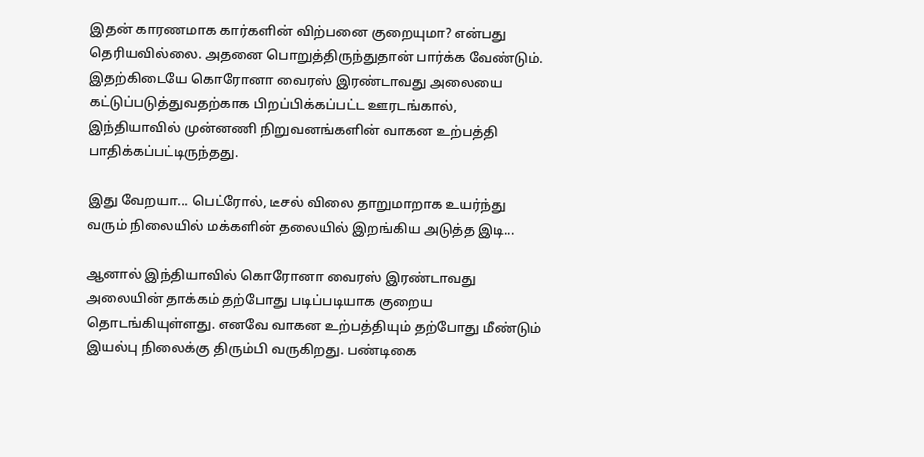இதன் காரணமாக கார்களின் விற்பனை குறையுமா? என்பது தெரியவில்லை. அதனை பொறுத்திருந்துதான் பார்க்க வேண்டும். இதற்கிடையே கொரோனா வைரஸ் இரண்டாவது அலையை கட்டுப்படுத்துவதற்காக பிறப்பிக்கப்பட்ட ஊரடங்கால், இந்தியாவில் முன்னணி நிறுவனங்களின் வாகன உற்பத்தி பாதிக்கப்பட்டிருந்தது.

இது வேறயா... பெட்ரோல், டீசல் விலை தாறுமாறாக உயர்ந்து வரும் நிலையில் மக்களின் தலையில் இறங்கிய அடுத்த இடி...

ஆனால் இந்தியாவில் கொரோனா வைரஸ் இரண்டாவது அலையின் தாக்கம் தற்போது படிப்படியாக குறைய தொடங்கியுள்ளது. எனவே வாகன உற்பத்தியும் தற்போது மீண்டும் இயல்பு நிலைக்கு திரும்பி வருகிறது. பண்டிகை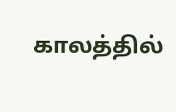காலத்தில்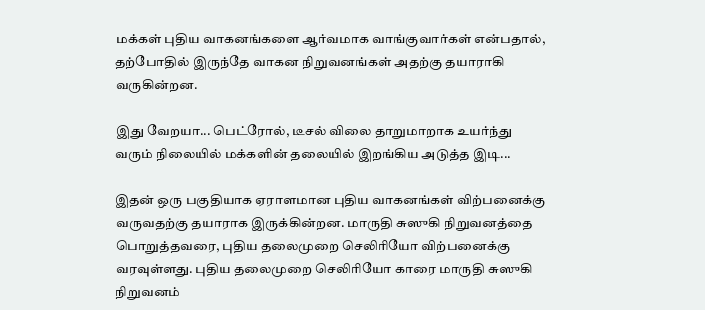மக்கள் புதிய வாகனங்களை ஆர்வமாக வாங்குவார்கள் என்பதால், தற்போதில் இருந்தே வாகன நிறுவனங்கள் அதற்கு தயாராகி வருகின்றன.

இது வேறயா... பெட்ரோல், டீசல் விலை தாறுமாறாக உயர்ந்து வரும் நிலையில் மக்களின் தலையில் இறங்கிய அடுத்த இடி...

இதன் ஒரு பகுதியாக ஏராளமான புதிய வாகனங்கள் விற்பனைக்கு வருவதற்கு தயாராக இருக்கின்றன. மாருதி சுஸுகி நிறுவனத்தை பொறுத்தவரை, புதிய தலைமுறை செலிரியோ விற்பனைக்கு வரவுள்ளது. புதிய தலைமுறை செலிரியோ காரை மாருதி சுஸுகி நிறுவனம்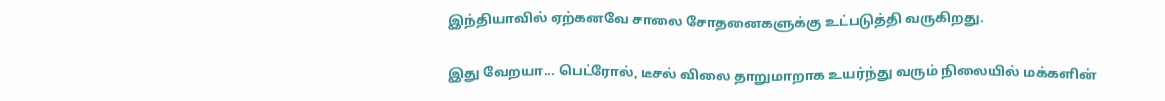இந்தியாவில் ஏற்கனவே சாலை சோதனைகளுக்கு உட்படுத்தி வருகிறது.

இது வேறயா... பெட்ரோல், டீசல் விலை தாறுமாறாக உயர்ந்து வரும் நிலையில் மக்களின்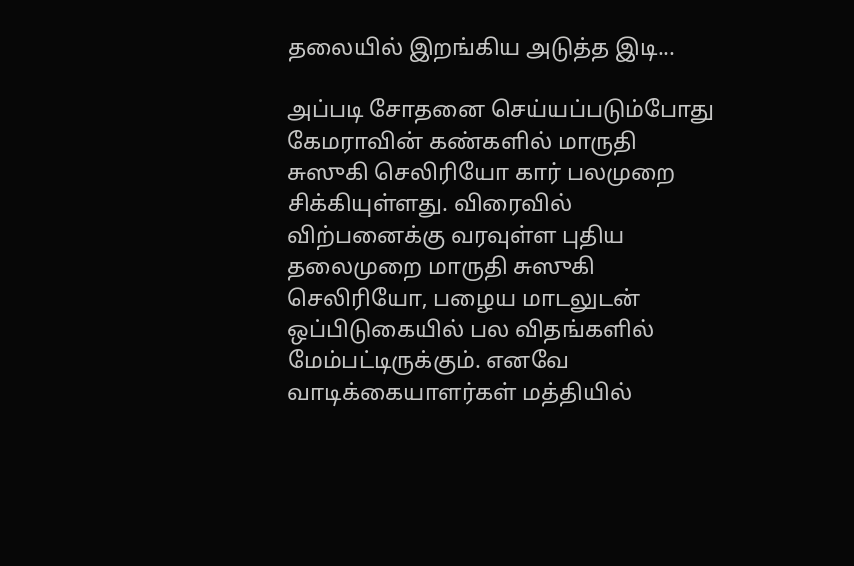தலையில் இறங்கிய அடுத்த இடி...

அப்படி சோதனை செய்யப்படும்போது கேமராவின் கண்களில் மாருதி சுஸுகி செலிரியோ கார் பலமுறை சிக்கியுள்ளது. விரைவில் விற்பனைக்கு வரவுள்ள புதிய தலைமுறை மாருதி சுஸுகி செலிரியோ, பழைய மாடலுடன் ஒப்பிடுகையில் பல விதங்களில் மேம்பட்டிருக்கும். எனவே வாடிக்கையாளர்கள் மத்தியில்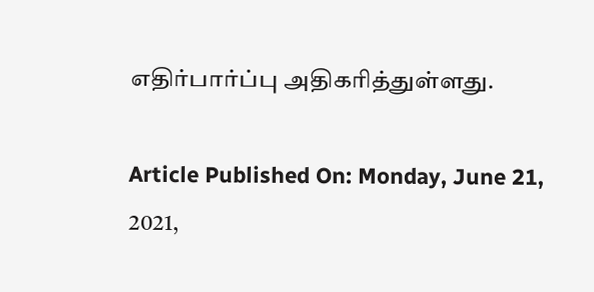எதிர்பார்ப்பு அதிகரித்துள்ளது.

Article Published On: Monday, June 21, 2021,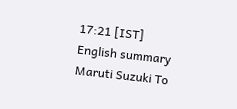17:21 [IST]
English summary
Maruti Suzuki To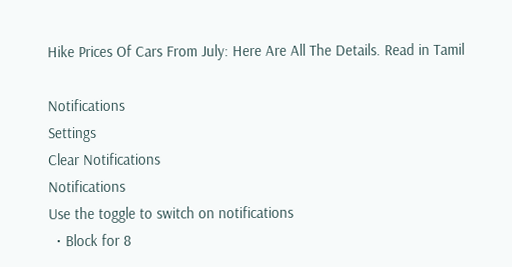Hike Prices Of Cars From July: Here Are All The Details. Read in Tamil

Notifications
Settings
Clear Notifications
Notifications
Use the toggle to switch on notifications
  • Block for 8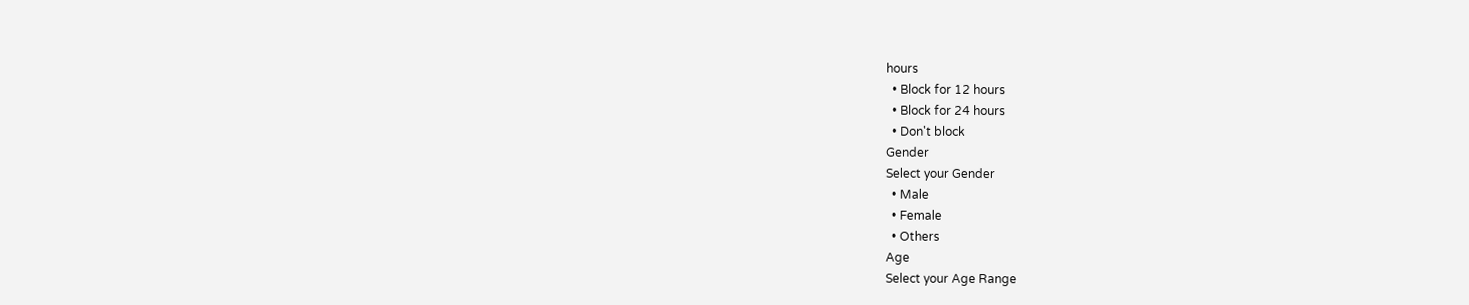hours
  • Block for 12 hours
  • Block for 24 hours
  • Don't block
Gender
Select your Gender
  • Male
  • Female
  • Others
Age
Select your Age Range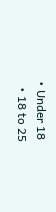• Under 18
  • 18 to 25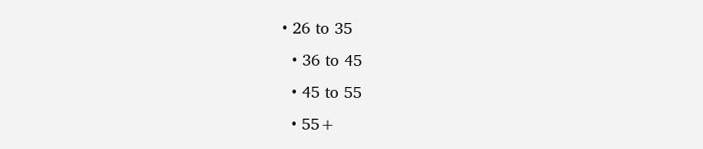• 26 to 35
  • 36 to 45
  • 45 to 55
  • 55+